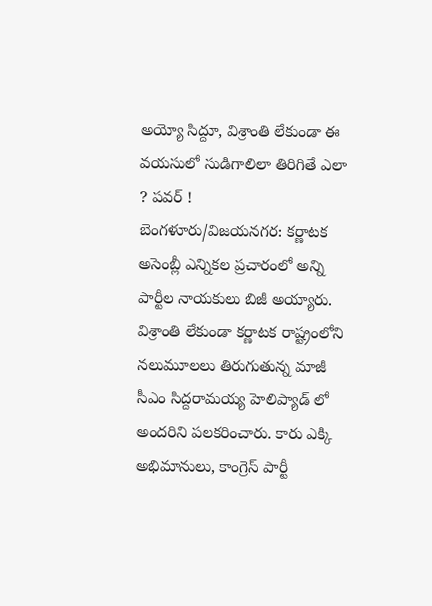అయ్యో సిద్దూ, విశ్రాంతి లేకుండా ఈ వయసులో సుడిగాలిలా తిరిగితే ఎలా ? పవర్ !
బెంగళూరు/విజయనగర: కర్ణాటక అసెంబ్లీ ఎన్నికల ప్రచారంలో అన్ని పార్టీల నాయకులు బిజీ అయ్యారు. విశ్రాంతి లేకుండా కర్ణాటక రాష్ట్రంలోని నలుమూలలు తిరుగుతున్న మాజీ సీఎం సిద్దరామయ్య హెలిప్యాడ్ లో అందరిని పలకరించారు. కారు ఎక్కి అభిమానులు, కాంగ్రెస్ పార్టీ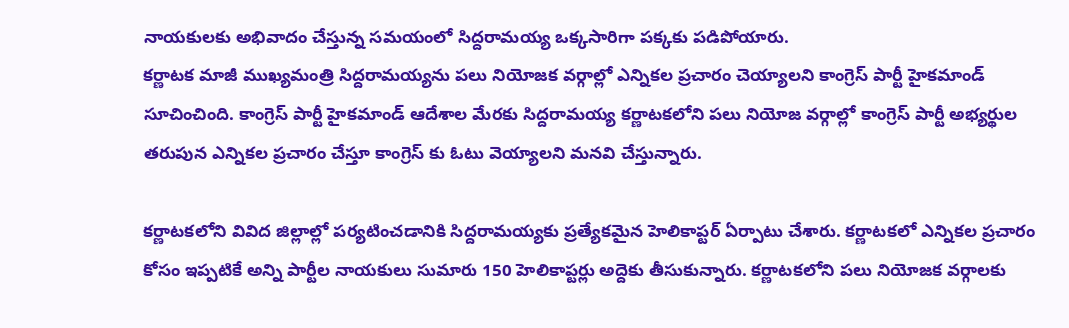నాయకులకు అభివాదం చేస్తున్న సమయంలో సిద్దరామయ్య ఒక్కసారిగా పక్కకు పడిపోయారు.
కర్ణాటక మాజీ ముఖ్యమంత్రి సిద్దరామయ్యను పలు నియోజక వర్గాల్లో ఎన్నికల ప్రచారం చెయ్యాలని కాంగ్రెస్ పార్టీ హైకమాండ్ సూచించింది. కాంగ్రెస్ పార్టీ హైకమాండ్ ఆదేశాల మేరకు సిద్దరామయ్య కర్ణాటకలోని పలు నియోజ వర్గాల్లో కాంగ్రెస్ పార్టీ అభ్యర్థుల తరుపున ఎన్నికల ప్రచారం చేస్తూ కాంగ్రెస్ కు ఓటు వెయ్యాలని మనవి చేస్తున్నారు.

కర్ణాటకలోని వివిద జిల్లాల్లో పర్యటించడానికి సిద్దరామయ్యకు ప్రత్యేకమైన హెలికాప్టర్ ఏర్పాటు చేశారు. కర్ణాటకలో ఎన్నికల ప్రచారం కోసం ఇప్పటికే అన్ని పార్టీల నాయకులు సుమారు 150 హెలికాప్టర్లు అద్దెకు తీసుకున్నారు. కర్ణాటకలోని పలు నియోజక వర్గాలకు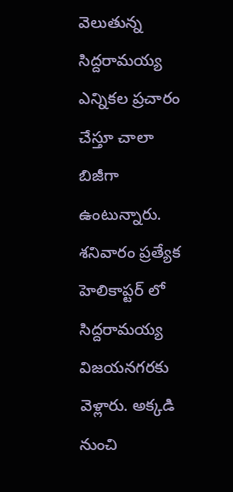వెలుతున్న సిద్దరామయ్య ఎన్నికల ప్రచారం చేస్తూ చాలా బిజీగా ఉంటున్నారు.
శనివారం ప్రత్యేక హెలికాప్టర్ లో సిద్దరామయ్య విజయనగరకు వెళ్లారు. అక్కడి నుంచి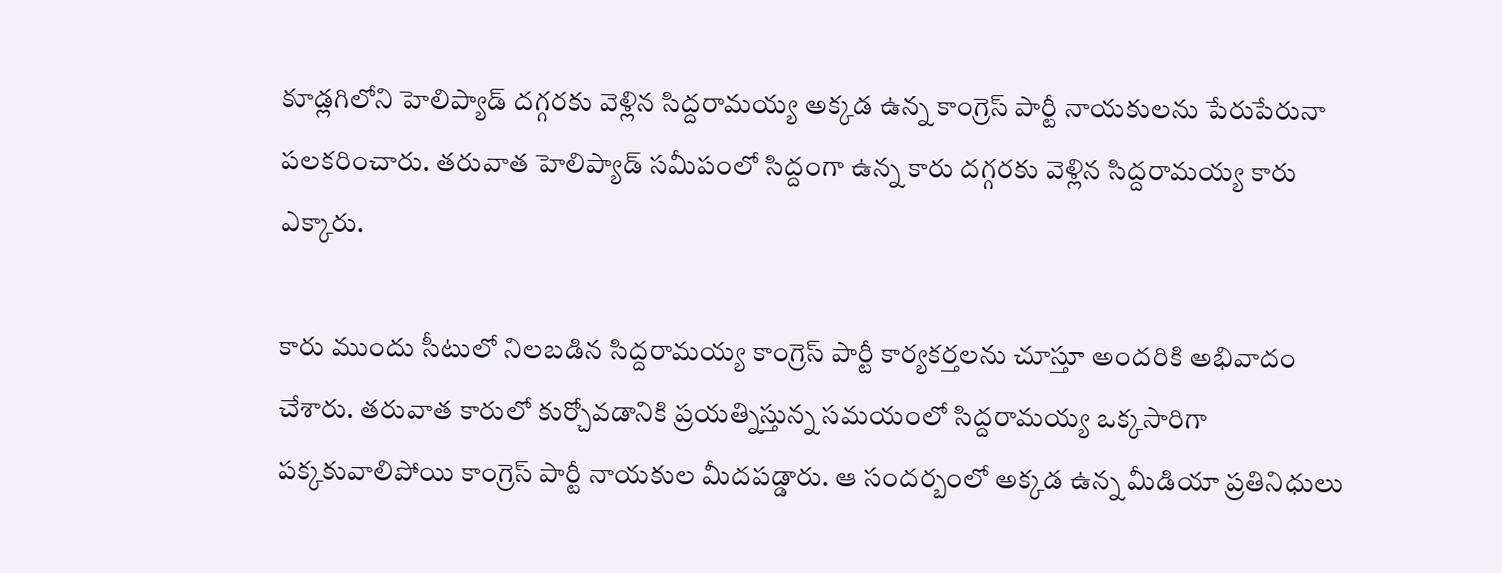కూడ్లగిలోని హెలిప్యాడ్ దగ్గరకు వెళ్లిన సిద్దరామయ్య అక్కడ ఉన్న కాంగ్రెస్ పార్టీ నాయకులను పేరుపేరునా పలకరించారు. తరువాత హెలిప్యాడ్ సమీపంలో సిద్దంగా ఉన్న కారు దగ్గరకు వెళ్లిన సిద్దరామయ్య కారు ఎక్కారు.

కారు ముందు సీటులో నిలబడిన సిద్దరామయ్య కాంగ్రెస్ పార్టీ కార్యకర్తలను చూస్తూ అందరికి అభివాదం చేశారు. తరువాత కారులో కుర్చోవడానికి ప్రయత్నిస్తున్న సమయంలో సిద్దరామయ్య ఒక్కసారిగా పక్కకువాలిపోయి కాంగ్రెస్ పార్టీ నాయకుల మీదపడ్డారు. ఆ సందర్బంలో అక్కడ ఉన్న మీడియా ప్రతినిధులు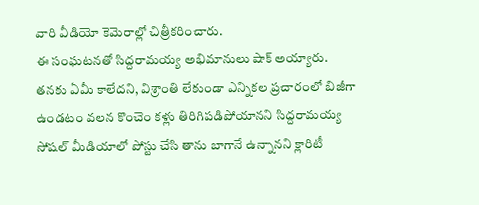వారి వీడియో కెమెరాల్లో చిత్రీకరించారు.
ఈ సంఘటనతో సిద్దరామయ్య అభిమానులు షాక్ అయ్యారు. తనకు ఏమీ కాలేదని, విశ్రాంతి లేకుండా ఎన్నికల ప్రచారంలో బిజీగా ఉండటం వలన కొంచెం కళ్లు తిరిగిపడిపోయానని సిద్దరామయ్య సోషల్ మీడియాలో పోస్టు చేసి తాను బాగానే ఉన్నానని క్లారిటీ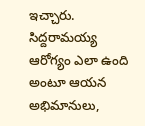ఇచ్చారు. సిద్దరామయ్య ఆరోగ్యం ఎలా ఉంది అంటూ ఆయన అభిమానులు,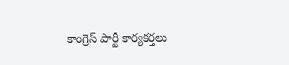కాంగ్రెస్ పార్టీ కార్యకర్తలు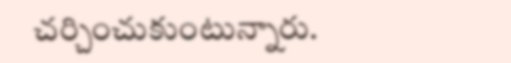చర్చించుకుంటున్నారు.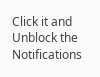Click it and Unblock the Notifications